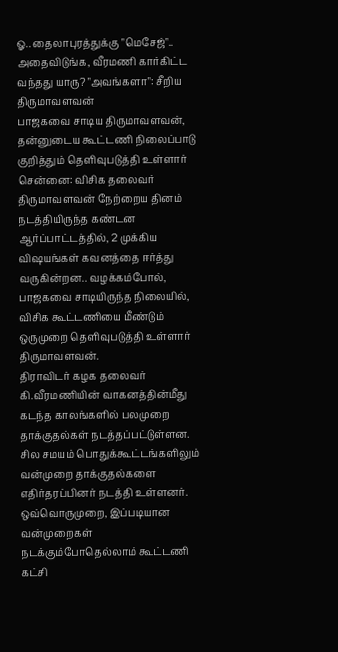ஓ.. தைலாபுரத்துக்கு "மெசேஜ்".. அதைவிடுங்க, வீரமணி கார்கிட்ட வந்தது யாரு? "அவங்களா": சீறிய திருமாவளவன்
பாஜகவை சாடிய திருமாவளவன், தன்னுடைய கூட்டணி நிலைப்பாடு குறித்தும் தெளிவுபடுத்தி உள்ளார்
சென்னை: விசிக தலைவர் திருமாவளவன் நேற்றைய தினம் நடத்தியிருந்த கண்டன ஆர்ப்பாட்டத்தில், 2 முக்கிய விஷயங்கள் கவனத்தை ஈர்த்து வருகின்றன.. வழக்கம்போல், பாஜகவை சாடியிருந்த நிலையில், விசிக கூட்டணியை மீண்டும் ஒருமுறை தெளிவுபடுத்தி உள்ளார் திருமாவளவன்.
திராவிடர் கழக தலைவர் கி.வீரமணியின் வாகனத்தின்மீது கடந்த காலங்களில் பலமுறை தாக்குதல்கள் நடத்தப்பட்டுள்ளன. சில சமயம் பொதுக்கூட்டங்களிலும் வன்முறை தாக்குதல்களை எதிர்தரப்பினர் நடத்தி உள்ளனர்.
ஒவ்வொருமுறை, இப்படியான வன்முறைகள் நடக்கும்போதெல்லாம் கூட்டணி கட்சி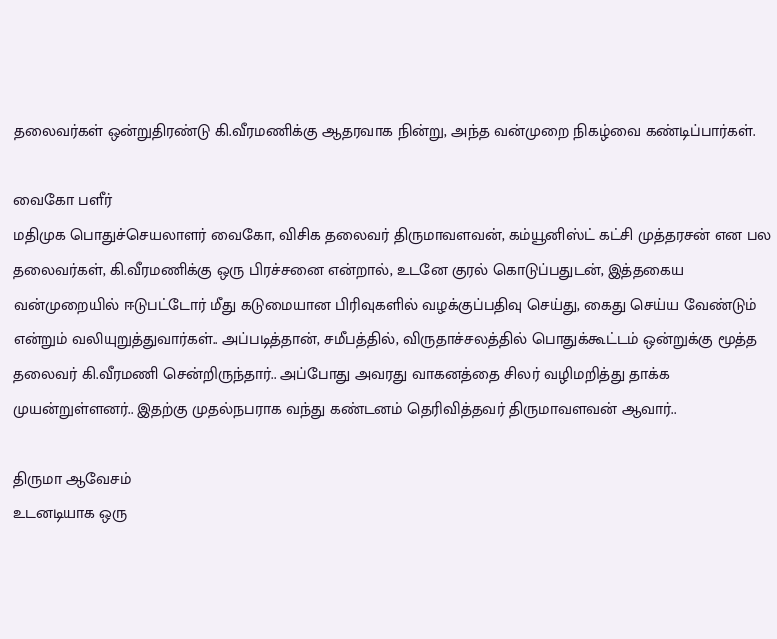தலைவர்கள் ஒன்றுதிரண்டு கி.வீரமணிக்கு ஆதரவாக நின்று, அந்த வன்முறை நிகழ்வை கண்டிப்பார்கள்.

வைகோ பளீர்
மதிமுக பொதுச்செயலாளர் வைகோ, விசிக தலைவர் திருமாவளவன், கம்யூனிஸ்ட் கட்சி முத்தரசன் என பல தலைவர்கள், கி.வீரமணிக்கு ஒரு பிரச்சனை என்றால், உடனே குரல் கொடுப்பதுடன், இத்தகைய வன்முறையில் ஈடுபட்டோர் மீது கடுமையான பிரிவுகளில் வழக்குப்பதிவு செய்து, கைது செய்ய வேண்டும் என்றும் வலியுறுத்துவார்கள்.. அப்படித்தான், சமீபத்தில், விருதாச்சலத்தில் பொதுக்கூட்டம் ஒன்றுக்கு மூத்த தலைவர் கி.வீரமணி சென்றிருந்தார்.. அப்போது அவரது வாகனத்தை சிலர் வழிமறித்து தாக்க முயன்றுள்ளனர்.. இதற்கு முதல்நபராக வந்து கண்டனம் தெரிவித்தவர் திருமாவளவன் ஆவார்..

திருமா ஆவேசம்
உடனடியாக ஒரு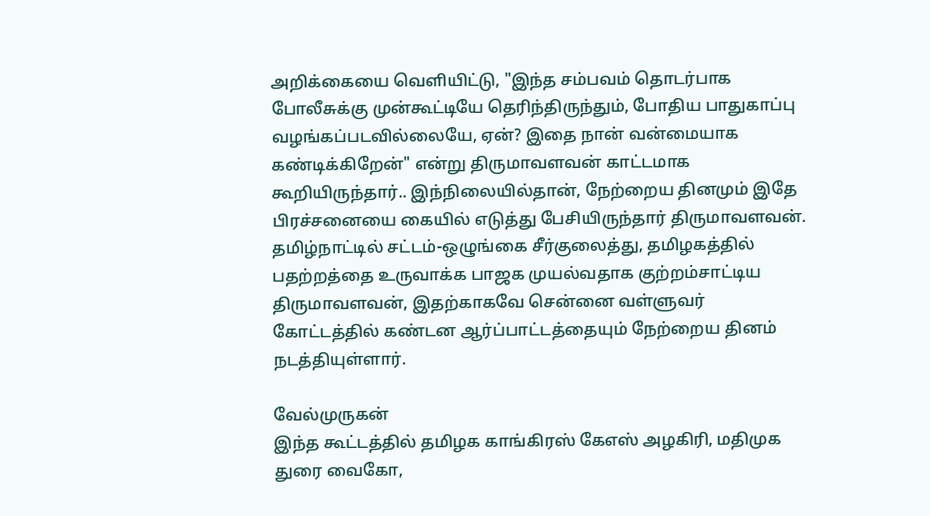அறிக்கையை வெளியிட்டு, "இந்த சம்பவம் தொடர்பாக போலீசுக்கு முன்கூட்டியே தெரிந்திருந்தும், போதிய பாதுகாப்பு வழங்கப்படவில்லையே, ஏன்? இதை நான் வன்மையாக கண்டிக்கிறேன்" என்று திருமாவளவன் காட்டமாக கூறியிருந்தார்.. இந்நிலையில்தான், நேற்றைய தினமும் இதே பிரச்சனையை கையில் எடுத்து பேசியிருந்தார் திருமாவளவன். தமிழ்நாட்டில் சட்டம்-ஒழுங்கை சீர்குலைத்து, தமிழகத்தில் பதற்றத்தை உருவாக்க பாஜக முயல்வதாக குற்றம்சாட்டிய திருமாவளவன், இதற்காகவே சென்னை வள்ளுவர் கோட்டத்தில் கண்டன ஆர்ப்பாட்டத்தையும் நேற்றைய தினம் நடத்தியுள்ளார்.

வேல்முருகன்
இந்த கூட்டத்தில் தமிழக காங்கிரஸ் கேஎஸ் அழகிரி, மதிமுக துரை வைகோ,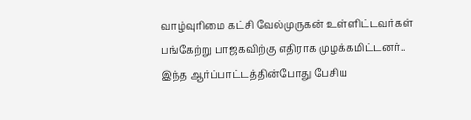வாழ்வுரிமை கட்சி வேல்முருகன் உள்ளிட்டவர்கள் பங்கேற்று பாஜகவிற்கு எதிராக முழக்கமிட்டனர்.. இந்த ஆர்ப்பாட்டத்தின்போது பேசிய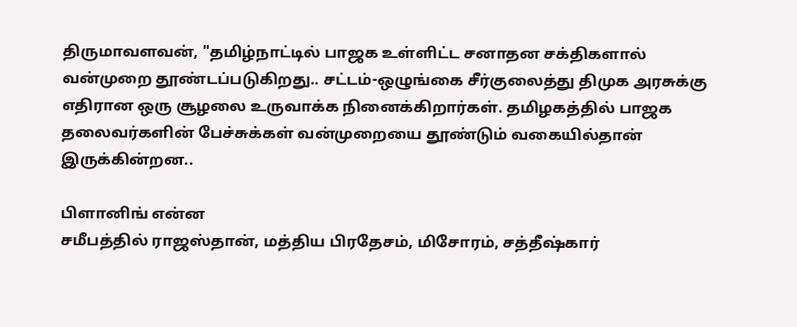திருமாவளவன், "தமிழ்நாட்டில் பாஜக உள்ளிட்ட சனாதன சக்திகளால் வன்முறை தூண்டப்படுகிறது.. சட்டம்-ஒழுங்கை சீர்குலைத்து திமுக அரசுக்கு எதிரான ஒரு சூழலை உருவாக்க நினைக்கிறார்கள். தமிழகத்தில் பாஜக தலைவர்களின் பேச்சுக்கள் வன்முறையை தூண்டும் வகையில்தான் இருக்கின்றன..

பிளானிங் என்ன
சமீபத்தில் ராஜஸ்தான், மத்திய பிரதேசம், மிசோரம், சத்தீஷ்கார்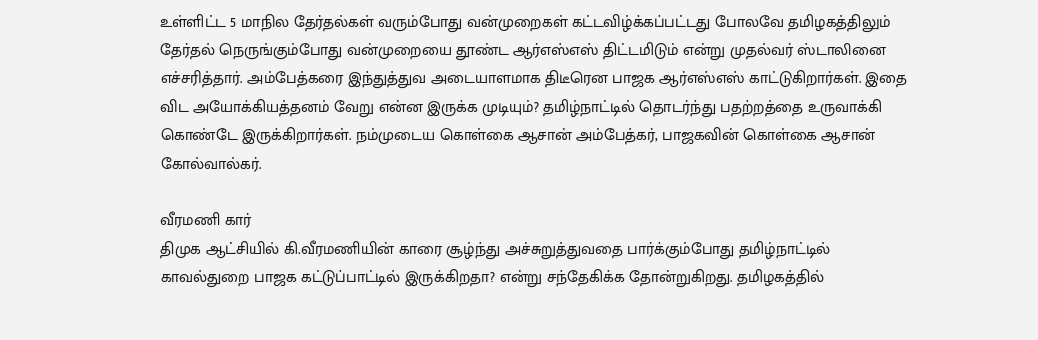உள்ளிட்ட 5 மாநில தேர்தல்கள் வரும்போது வன்முறைகள் கட்டவிழ்க்கப்பட்டது போலவே தமிழகத்திலும் தேர்தல் நெருங்கும்போது வன்முறையை தூண்ட ஆர்எஸ்எஸ் திட்டமிடும் என்று முதல்வர் ஸ்டாலினை எச்சரித்தார். அம்பேத்கரை இந்துத்துவ அடையாளமாக திடீரென பாஜக ஆர்எஸ்எஸ் காட்டுகிறார்கள். இதை விட அயோக்கியத்தனம் வேறு என்ன இருக்க முடியும்? தமிழ்நாட்டில் தொடர்ந்து பதற்றத்தை உருவாக்கி கொண்டே இருக்கிறார்கள். நம்முடைய கொள்கை ஆசான் அம்பேத்கர், பாஜகவின் கொள்கை ஆசான் கோல்வால்கர்.

வீரமணி கார்
திமுக ஆட்சியில் கி.வீரமணியின் காரை சூழ்ந்து அச்சுறுத்துவதை பார்க்கும்போது தமிழ்நாட்டில் காவல்துறை பாஜக கட்டுப்பாட்டில் இருக்கிறதா? என்று சந்தேகிக்க தோன்றுகிறது. தமிழகத்தில்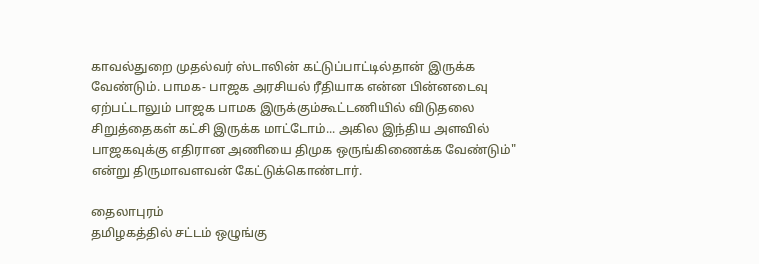காவல்துறை முதல்வர் ஸ்டாலின் கட்டுப்பாட்டில்தான் இருக்க வேண்டும். பாமக- பாஜக அரசியல் ரீதியாக என்ன பின்னடைவு ஏற்பட்டாலும் பாஜக பாமக இருக்கும்கூட்டணியில் விடுதலை சிறுத்தைகள் கட்சி இருக்க மாட்டோம்... அகில இந்திய அளவில் பாஜகவுக்கு எதிரான அணியை திமுக ஒருங்கிணைக்க வேண்டும்" என்று திருமாவளவன் கேட்டுக்கொண்டார்.

தைலாபுரம்
தமிழகத்தில் சட்டம் ஒழுங்கு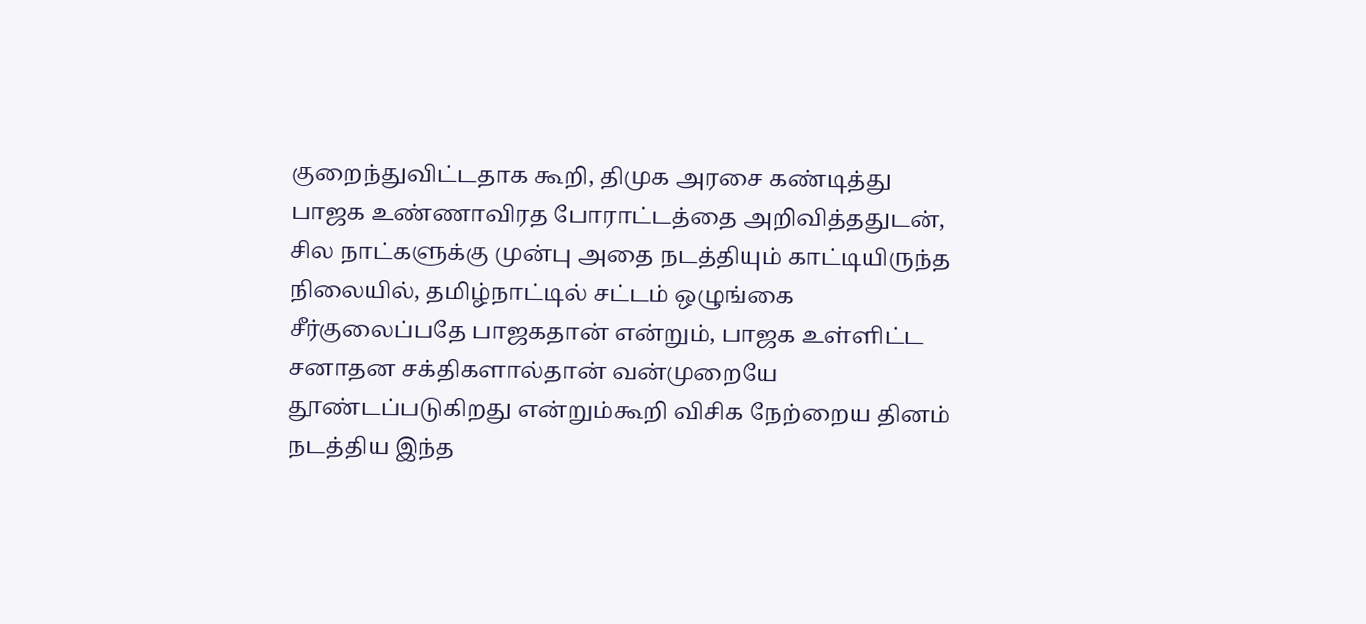குறைந்துவிட்டதாக கூறி, திமுக அரசை கண்டித்து பாஜக உண்ணாவிரத போராட்டத்தை அறிவித்ததுடன், சில நாட்களுக்கு முன்பு அதை நடத்தியும் காட்டியிருந்த நிலையில், தமிழ்நாட்டில் சட்டம் ஒழுங்கை சீர்குலைப்பதே பாஜகதான் என்றும், பாஜக உள்ளிட்ட சனாதன சக்திகளால்தான் வன்முறையே தூண்டப்படுகிறது என்றும்கூறி விசிக நேற்றைய தினம் நடத்திய இந்த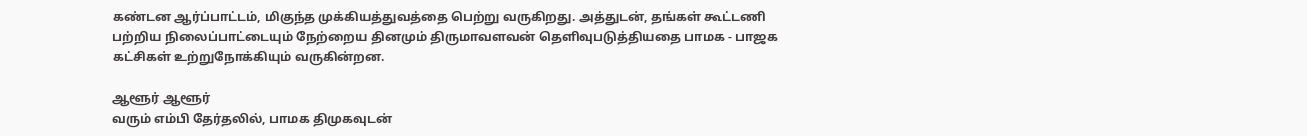கண்டன ஆர்ப்பாட்டம், மிகுந்த முக்கியத்துவத்தை பெற்று வருகிறது. அத்துடன், தங்கள் கூட்டணி பற்றிய நிலைப்பாட்டையும் நேற்றைய தினமும் திருமாவளவன் தெளிவுபடுத்தியதை பாமக - பாஜக கட்சிகள் உற்றுநோக்கியும் வருகின்றன.

ஆளூர் ஆளூர்
வரும் எம்பி தேர்தலில், பாமக திமுகவுடன்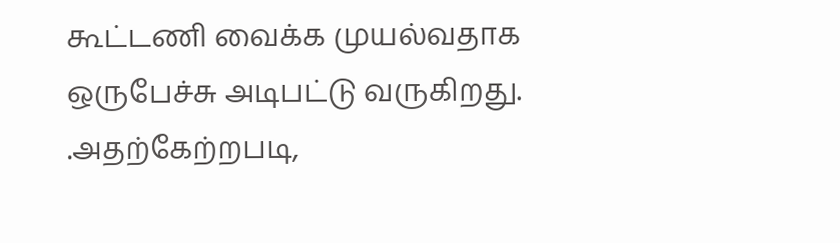கூட்டணி வைக்க முயல்வதாக ஒருபேச்சு அடிபட்டு வருகிறது. .அதற்கேற்றபடி,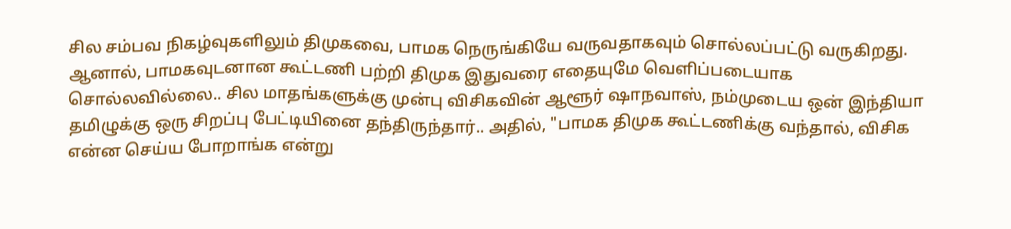சில சம்பவ நிகழ்வுகளிலும் திமுகவை, பாமக நெருங்கியே வருவதாகவும் சொல்லப்பட்டு வருகிறது. ஆனால், பாமகவுடனான கூட்டணி பற்றி திமுக இதுவரை எதையுமே வெளிப்படையாக சொல்லவில்லை.. சில மாதங்களுக்கு முன்பு விசிகவின் ஆளூர் ஷாநவாஸ், நம்முடைய ஒன் இந்தியா தமிழுக்கு ஒரு சிறப்பு பேட்டியினை தந்திருந்தார்.. அதில், "பாமக திமுக கூட்டணிக்கு வந்தால், விசிக என்ன செய்ய போறாங்க என்று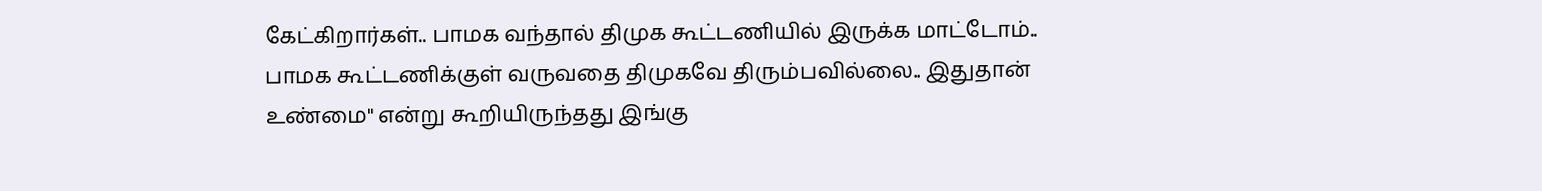கேட்கிறார்கள்.. பாமக வந்தால் திமுக கூட்டணியில் இருக்க மாட்டோம்.. பாமக கூட்டணிக்குள் வருவதை திமுகவே திரும்பவில்லை.. இதுதான் உண்மை" என்று கூறியிருந்தது இங்கு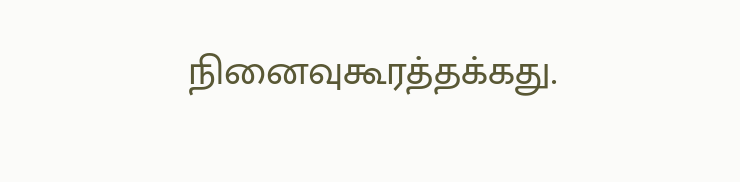நினைவுகூரத்தக்கது.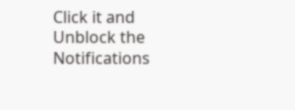Click it and Unblock the Notifications